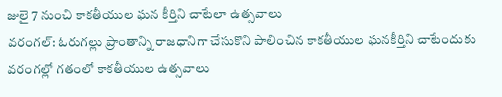జులై 7 నుంచి కాకతీయుల ఘన కీర్తిని చాటేలా ఉత్సవాలు
వరంగల్: ఓరుగల్లు ప్రాంతాన్ని రాజధానిగా చేసుకొని పాలించిన కాకతీయుల ఘనకీర్తిని చాటేందుకు వరంగల్లో గతంలో కాకతీయుల ఉత్సవాలు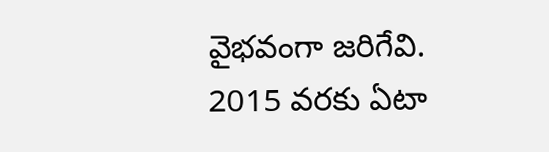వైభవంగా జరిగేవి. 2015 వరకు ఏటా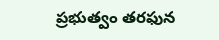ప్రభుత్వం తరఫున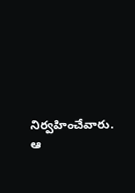నిర్వహించేవారు. ఆ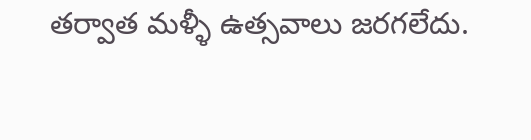తర్వాత మళ్ళీ ఉత్సవాలు జరగలేదు.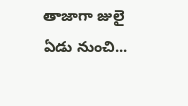తాజాగా జులై ఏడు నుంచి...